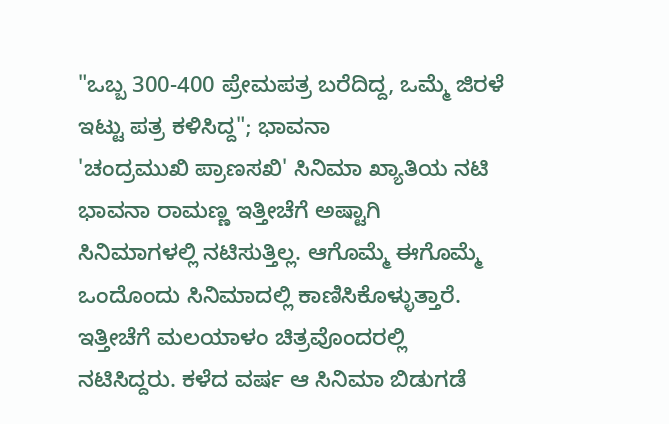"ಒಬ್ಬ 300-400 ಪ್ರೇಮಪತ್ರ ಬರೆದಿದ್ದ, ಒಮ್ಮೆ ಜಿರಳೆ ಇಟ್ಟು ಪತ್ರ ಕಳಿಸಿದ್ದ"; ಭಾವನಾ
'ಚಂದ್ರಮುಖಿ ಪ್ರಾಣಸಖಿ' ಸಿನಿಮಾ ಖ್ಯಾತಿಯ ನಟಿ ಭಾವನಾ ರಾಮಣ್ಣ ಇತ್ತೀಚೆಗೆ ಅಷ್ಟಾಗಿ ಸಿನಿಮಾಗಳಲ್ಲಿ ನಟಿಸುತ್ತಿಲ್ಲ. ಆಗೊಮ್ಮೆ ಈಗೊಮ್ಮೆ ಒಂದೊಂದು ಸಿನಿಮಾದಲ್ಲಿ ಕಾಣಿಸಿಕೊಳ್ಳುತ್ತಾರೆ. ಇತ್ತೀಚೆಗೆ ಮಲಯಾಳಂ ಚಿತ್ರವೊಂದರಲ್ಲಿ ನಟಿಸಿದ್ದರು. ಕಳೆದ ವರ್ಷ ಆ ಸಿನಿಮಾ ಬಿಡುಗಡೆ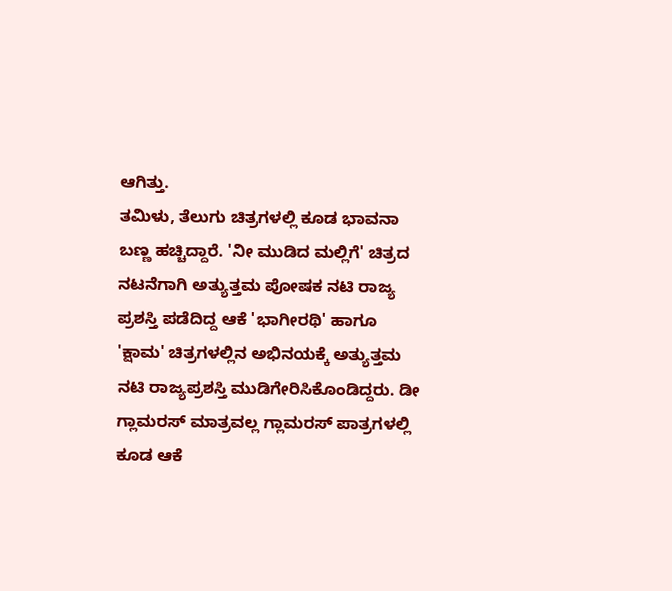ಆಗಿತ್ತು.
ತಮಿಳು, ತೆಲುಗು ಚಿತ್ರಗಳಲ್ಲಿ ಕೂಡ ಭಾವನಾ ಬಣ್ಣ ಹಚ್ಚಿದ್ದಾರೆ. 'ನೀ ಮುಡಿದ ಮಲ್ಲಿಗೆ' ಚಿತ್ರದ ನಟನೆಗಾಗಿ ಅತ್ಯುತ್ತಮ ಪೋಷಕ ನಟಿ ರಾಜ್ಯ ಪ್ರಶಸ್ತಿ ಪಡೆದಿದ್ದ ಆಕೆ 'ಭಾಗೀರಥಿ' ಹಾಗೂ 'ಕ್ಷಾಮ' ಚಿತ್ರಗಳಲ್ಲಿನ ಅಭಿನಯಕ್ಕೆ ಅತ್ಯುತ್ತಮ ನಟಿ ರಾಜ್ಯಪ್ರಶಸ್ತಿ ಮುಡಿಗೇರಿಸಿಕೊಂಡಿದ್ದರು. ಡೀ ಗ್ಲಾಮರಸ್ ಮಾತ್ರವಲ್ಲ ಗ್ಲಾಮರಸ್ ಪಾತ್ರಗಳಲ್ಲಿ ಕೂಡ ಆಕೆ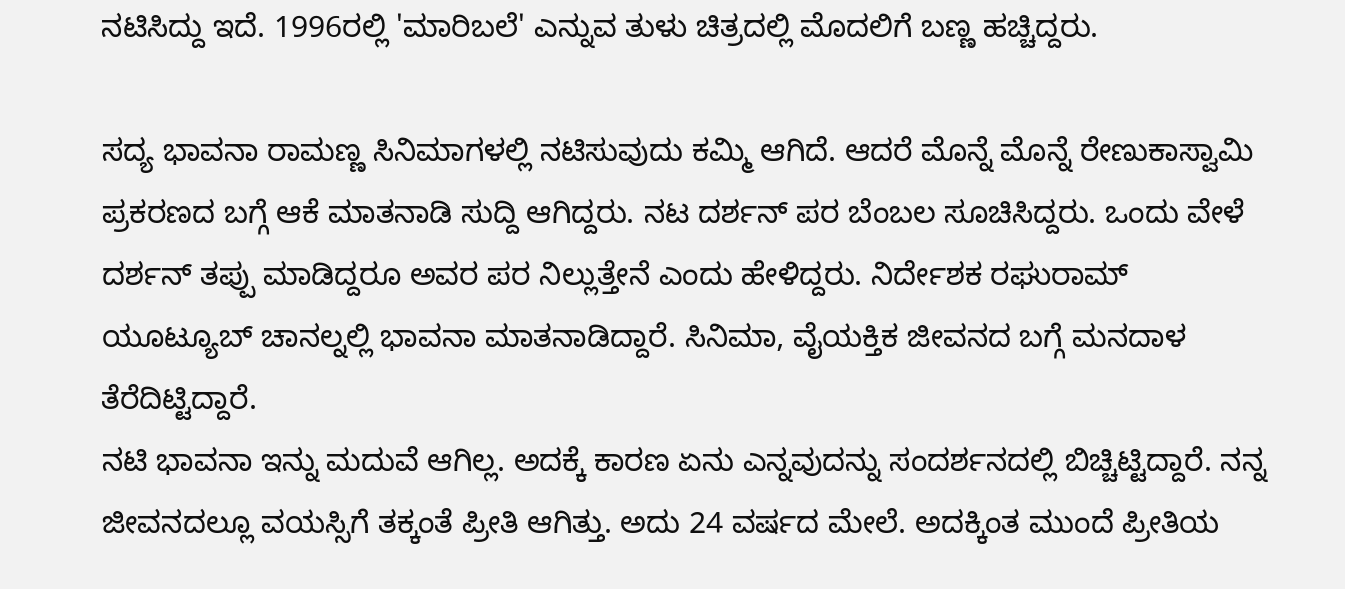ನಟಿಸಿದ್ದು ಇದೆ. 1996ರಲ್ಲಿ 'ಮಾರಿಬಲೆ' ಎನ್ನುವ ತುಳು ಚಿತ್ರದಲ್ಲಿ ಮೊದಲಿಗೆ ಬಣ್ಣ ಹಚ್ಚಿದ್ದರು.

ಸದ್ಯ ಭಾವನಾ ರಾಮಣ್ಣ ಸಿನಿಮಾಗಳಲ್ಲಿ ನಟಿಸುವುದು ಕಮ್ಮಿ ಆಗಿದೆ. ಆದರೆ ಮೊನ್ನೆ ಮೊನ್ನೆ ರೇಣುಕಾಸ್ವಾಮಿ ಪ್ರಕರಣದ ಬಗ್ಗೆ ಆಕೆ ಮಾತನಾಡಿ ಸುದ್ದಿ ಆಗಿದ್ದರು. ನಟ ದರ್ಶನ್ ಪರ ಬೆಂಬಲ ಸೂಚಿಸಿದ್ದರು. ಒಂದು ವೇಳೆ ದರ್ಶನ್ ತಪ್ಪು ಮಾಡಿದ್ದರೂ ಅವರ ಪರ ನಿಲ್ಲುತ್ತೇನೆ ಎಂದು ಹೇಳಿದ್ದರು. ನಿರ್ದೇಶಕ ರಘುರಾಮ್ ಯೂಟ್ಯೂಬ್ ಚಾನಲ್ನಲ್ಲಿ ಭಾವನಾ ಮಾತನಾಡಿದ್ದಾರೆ. ಸಿನಿಮಾ, ವೈಯಕ್ತಿಕ ಜೀವನದ ಬಗ್ಗೆ ಮನದಾಳ ತೆರೆದಿಟ್ಟಿದ್ದಾರೆ.
ನಟಿ ಭಾವನಾ ಇನ್ನು ಮದುವೆ ಆಗಿಲ್ಲ. ಅದಕ್ಕೆ ಕಾರಣ ಏನು ಎನ್ನವುದನ್ನು ಸಂದರ್ಶನದಲ್ಲಿ ಬಿಚ್ಚಿಟ್ಟಿದ್ದಾರೆ. ನನ್ನ ಜೀವನದಲ್ಲೂ ವಯಸ್ಸಿಗೆ ತಕ್ಕಂತೆ ಪ್ರೀತಿ ಆಗಿತ್ತು. ಅದು 24 ವರ್ಷದ ಮೇಲೆ. ಅದಕ್ಕಿಂತ ಮುಂದೆ ಪ್ರೀತಿಯ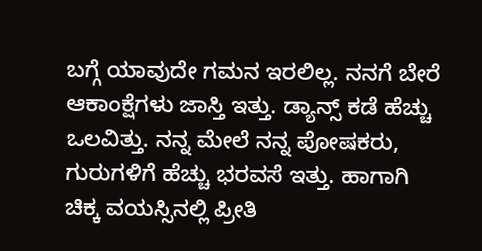ಬಗ್ಗೆ ಯಾವುದೇ ಗಮನ ಇರಲಿಲ್ಲ. ನನಗೆ ಬೇರೆ ಆಕಾಂಕ್ಷೆಗಳು ಜಾಸ್ತಿ ಇತ್ತು. ಡ್ಯಾನ್ಸ್ ಕಡೆ ಹೆಚ್ಚು ಒಲವಿತ್ತು. ನನ್ನ ಮೇಲೆ ನನ್ನ ಪೋಷಕರು, ಗುರುಗಳಿಗೆ ಹೆಚ್ಚು ಭರವಸೆ ಇತ್ತು. ಹಾಗಾಗಿ ಚಿಕ್ಕ ವಯಸ್ಸಿನಲ್ಲಿ ಪ್ರೀತಿ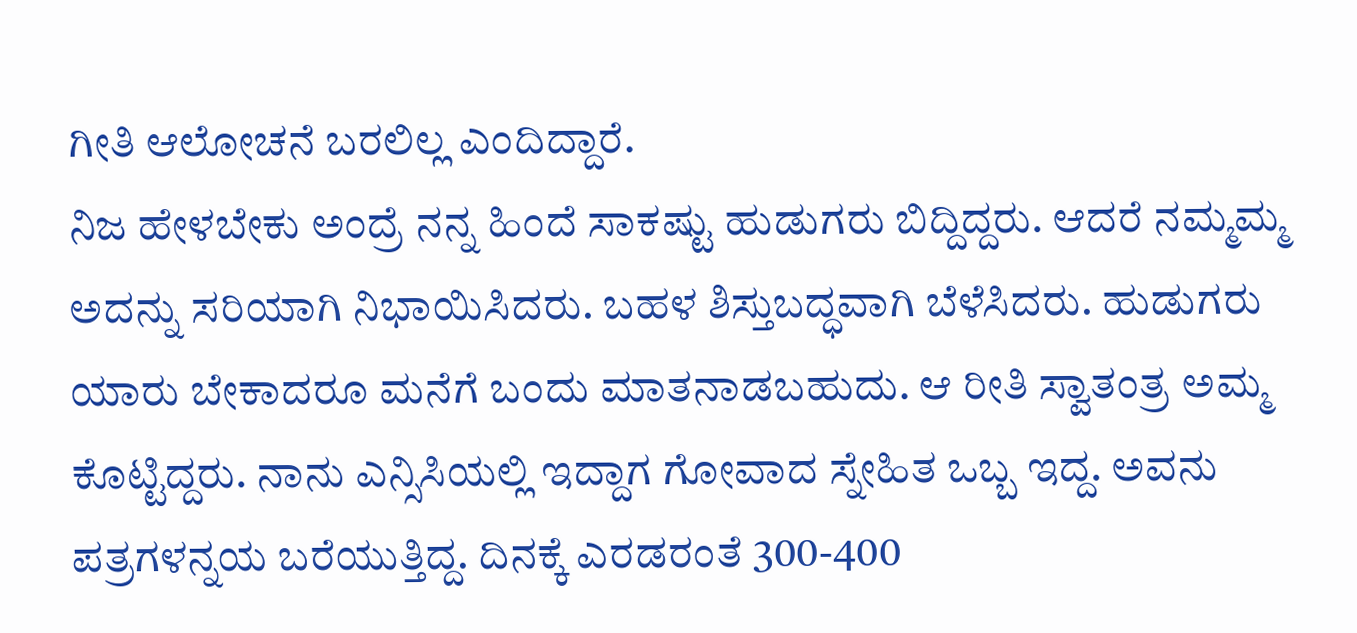ಗೀತಿ ಆಲೋಚನೆ ಬರಲಿಲ್ಲ ಎಂದಿದ್ದಾರೆ.
ನಿಜ ಹೇಳಬೇಕು ಅಂದ್ರೆ ನನ್ನ ಹಿಂದೆ ಸಾಕಷ್ಟು ಹುಡುಗರು ಬಿದ್ದಿದ್ದರು. ಆದರೆ ನಮ್ಮಮ್ಮ ಅದನ್ನು ಸರಿಯಾಗಿ ನಿಭಾಯಿಸಿದರು. ಬಹಳ ಶಿಸ್ತುಬದ್ಧವಾಗಿ ಬೆಳೆಸಿದರು. ಹುಡುಗರು ಯಾರು ಬೇಕಾದರೂ ಮನೆಗೆ ಬಂದು ಮಾತನಾಡಬಹುದು. ಆ ರೀತಿ ಸ್ವಾತಂತ್ರ ಅಮ್ಮ ಕೊಟ್ಟಿದ್ದರು. ನಾನು ಎನ್ಸಿಸಿಯಲ್ಲಿ ಇದ್ದಾಗ ಗೋವಾದ ಸ್ನೇಹಿತ ಒಬ್ಬ ಇದ್ದ. ಅವನು ಪತ್ರಗಳನ್ನಯ ಬರೆಯುತ್ತಿದ್ದ. ದಿನಕ್ಕೆ ಎರಡರಂತೆ 300-400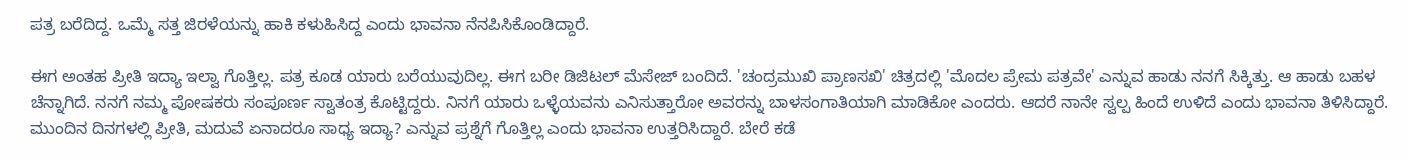ಪತ್ರ ಬರೆದಿದ್ದ. ಒಮ್ಮೆ ಸತ್ತ ಜಿರಳೆಯನ್ನು ಹಾಕಿ ಕಳುಹಿಸಿದ್ದ ಎಂದು ಭಾವನಾ ನೆನಪಿಸಿಕೊಂಡಿದ್ದಾರೆ.

ಈಗ ಅಂತಹ ಪ್ರೀತಿ ಇದ್ಯಾ ಇಲ್ವಾ ಗೊತ್ತಿಲ್ಲ. ಪತ್ರ ಕೂಡ ಯಾರು ಬರೆಯುವುದಿಲ್ಲ. ಈಗ ಬರೀ ಡಿಜಿಟಲ್ ಮೆಸೇಜ್ ಬಂದಿದೆ. 'ಚಂದ್ರಮುಖಿ ಪ್ರಾಣಸಖಿ' ಚಿತ್ರದಲ್ಲಿ 'ಮೊದಲ ಪ್ರೇಮ ಪತ್ರವೇ' ಎನ್ನುವ ಹಾಡು ನನಗೆ ಸಿಕ್ಕಿತ್ತು. ಆ ಹಾಡು ಬಹಳ ಚೆನ್ನಾಗಿದೆ. ನನಗೆ ನಮ್ಮ ಪೋಷಕರು ಸಂಪೂರ್ಣ ಸ್ವಾತಂತ್ರ ಕೊಟ್ಟಿದ್ದರು. ನಿನಗೆ ಯಾರು ಒಳ್ಳೆಯವನು ಎನಿಸುತ್ತಾರೋ ಅವರನ್ನು ಬಾಳಸಂಗಾತಿಯಾಗಿ ಮಾಡಿಕೋ ಎಂದರು. ಆದರೆ ನಾನೇ ಸ್ವಲ್ಪ ಹಿಂದೆ ಉಳಿದೆ ಎಂದು ಭಾವನಾ ತಿಳಿಸಿದ್ದಾರೆ.
ಮುಂದಿನ ದಿನಗಳಲ್ಲಿ ಪ್ರೀತಿ, ಮದುವೆ ಏನಾದರೂ ಸಾಧ್ಯ ಇದ್ಯಾ? ಎನ್ನುವ ಪ್ರಶ್ನೆಗೆ ಗೊತ್ತಿಲ್ಲ ಎಂದು ಭಾವನಾ ಉತ್ತರಿಸಿದ್ದಾರೆ. ಬೇರೆ ಕಡೆ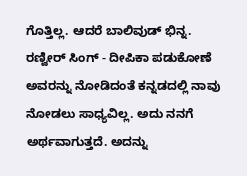ಗೊತ್ತಿಲ್ಲ. ಆದರೆ ಬಾಲಿವುಡ್ ಭಿನ್ನ. ರಣ್ವೀರ್ ಸಿಂಗ್ - ದೀಪಿಕಾ ಪಡುಕೋಣೆ ಅವರನ್ನು ನೋಡಿದಂತೆ ಕನ್ನಡದಲ್ಲಿ ನಾವು ನೋಡಲು ಸಾಧ್ಯವಿಲ್ಲ. ಅದು ನನಗೆ ಅರ್ಥವಾಗುತ್ತದೆ. ಅದನ್ನು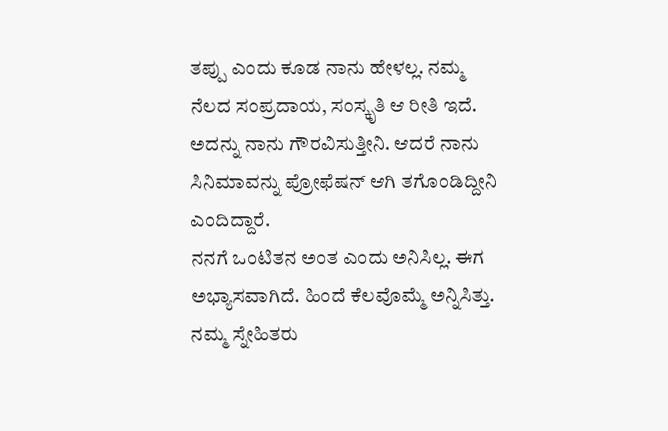ತಪ್ಪು ಎಂದು ಕೂಡ ನಾನು ಹೇಳಲ್ಲ. ನಮ್ಮ ನೆಲದ ಸಂಪ್ರದಾಯ, ಸಂಸ್ಕೃತಿ ಆ ರೀತಿ ಇದೆ. ಅದನ್ನು ನಾನು ಗೌರವಿಸುತ್ತೀನಿ. ಆದರೆ ನಾನು ಸಿನಿಮಾವನ್ನು ಪ್ರೋಫೆಷನ್ ಆಗಿ ತಗೊಂಡಿದ್ದೀನಿ ಎಂದಿದ್ದಾರೆ.
ನನಗೆ ಒಂಟಿತನ ಅಂತ ಎಂದು ಅನಿಸಿಲ್ಲ. ಈಗ ಅಭ್ಯಾಸವಾಗಿದೆ. ಹಿಂದೆ ಕೆಲವೊಮ್ಮೆ ಅನ್ನಿಸಿತ್ತು. ನಮ್ಮ ಸ್ನೇಹಿತರು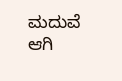ಮದುವೆ ಆಗಿ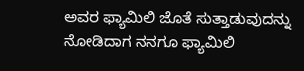ಅವರ ಫ್ಯಾಮಿಲಿ ಜೊತೆ ಸುತ್ತಾಡುವುದನ್ನು ನೋಡಿದಾಗ ನನಗೂ ಫ್ಯಾಮಿಲಿ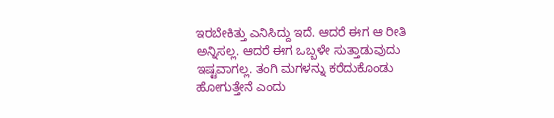ಇರಬೇಕಿತ್ತು ಎನಿಸಿದ್ದು ಇದೆ. ಆದರೆ ಈಗ ಆ ರೀತಿ ಅನ್ನಿಸಲ್ಲ. ಆದರೆ ಈಗ ಒಬ್ಬಳೇ ಸುತ್ತಾಡುವುದು ಇಷ್ಟವಾಗಲ್ಲ. ತಂಗಿ ಮಗಳನ್ನು ಕರೆದುಕೊಂಡು ಹೋಗುತ್ತೇನೆ ಎಂದು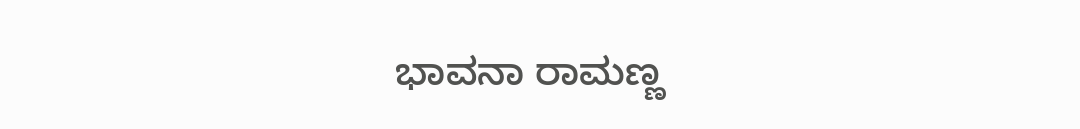ಭಾವನಾ ರಾಮಣ್ಣ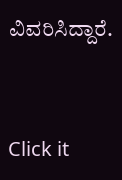ವಿವರಿಸಿದ್ದಾರೆ.


Click it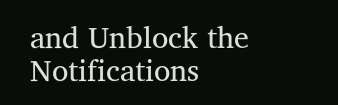and Unblock the Notifications